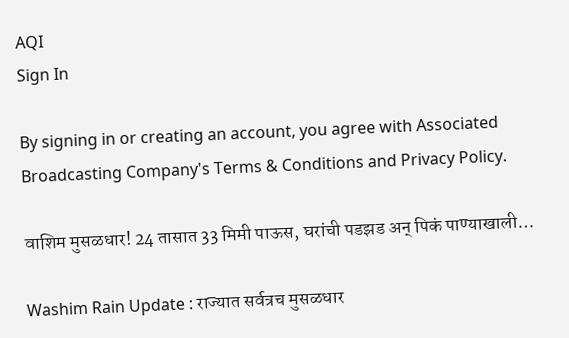AQI
Sign In

By signing in or creating an account, you agree with Associated Broadcasting Company's Terms & Conditions and Privacy Policy.

वाशिम मुसळधार! 24 तासात 33 मिमी पाऊस, घरांची पडझड अन् पिकं पाण्याखाली…

Washim Rain Update : राज्यात सर्वत्रच मुसळधार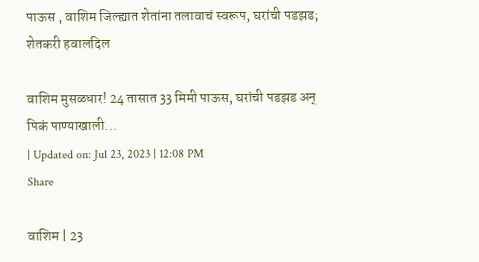पाऊस , वाशिम जिल्ह्यात शेतांना तलावाचं स्वरूप, घरांची पडझड; शेतकरी हवालदिल

वाशिम मुसळधार! 24 तासात 33 मिमी पाऊस, घरांची पडझड अन् पिकं पाण्याखाली...
| Updated on: Jul 23, 2023 | 12:08 PM
Share

वाशिम | 23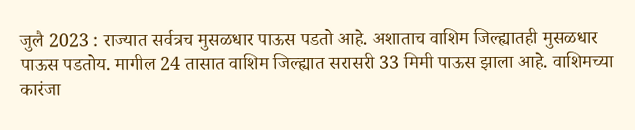जुलै 2023 : राज्यात सर्वत्रच मुसळधार पाऊस पडतो आहे. अशाताच वाशिम जिल्ह्यातही मुसळधार पाऊस पडतोय. मागील 24 तासात वाशिम जिल्ह्यात सरासरी 33 मिमी पाऊस झाला आहे. वाशिमच्या कारंजा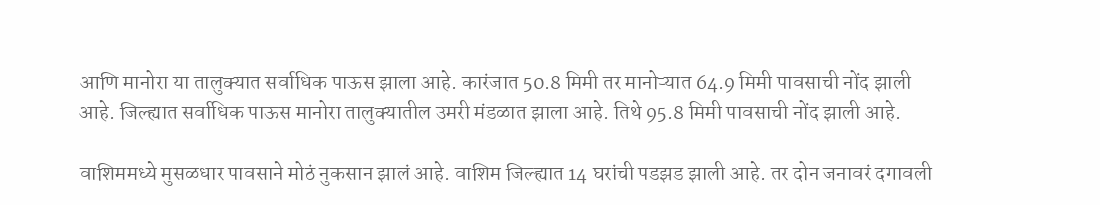आणि मानोरा या तालुक्यात सर्वाधिक पाऊस झाला आहे. कारंजात 50.8 मिमी तर मानोऱ्यात 64.9 मिमी पावसाची नोंद झाली आहे. जिल्ह्यात सर्वाधिक पाऊस मानोरा तालुक्यातील उमरी मंडळात झाला आहे. तिथे 95.8 मिमी पावसाची नोंद झाली आहे.

वाशिममध्ये मुसळधार पावसाने मोठं नुकसान झालं आहे. वाशिम जिल्ह्यात 14 घरांची पडझड झाली आहे. तर दोन जनावरं दगावली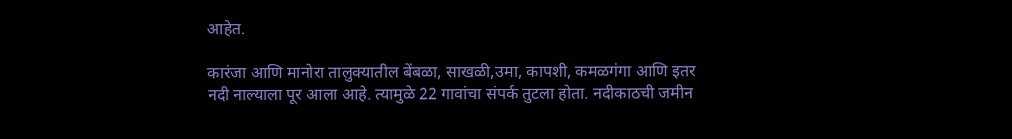आहेत.

कारंजा आणि मानोरा तालुक्यातील बेंबळा, साखळी,उमा, कापशी, कमळगंगा आणि इतर नदी नाल्याला पूर आला आहे. त्यामुळे 22 गावांचा संपर्क तुटला होता. नदीकाठची जमीन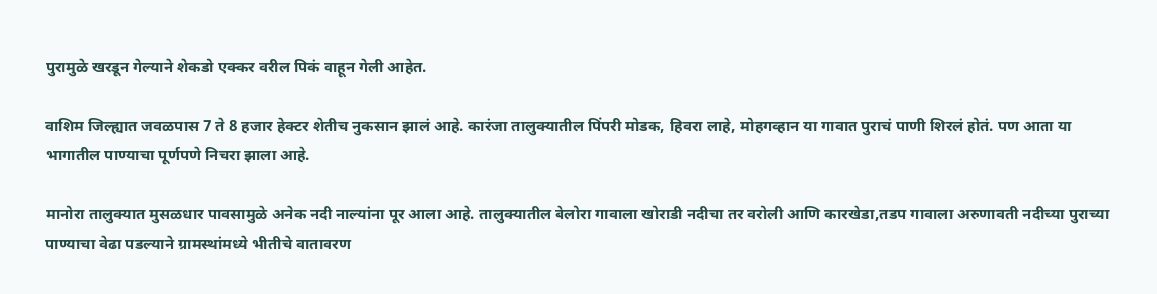पुरामुळे खरडून गेल्याने शेकडो एक्कर वरील पिकं वाहून गेली आहेत.

वाशिम जिल्ह्यात जवळपास 7 ते 8 हजार हेक्टर शेतीच नुकसान झालं आहे. कारंजा तालुक्यातील पिंपरी मोडक, हिवरा लाहे, मोहगव्हान या गावात पुराचं पाणी शिरलं होतं. पण आता या भागातील पाण्याचा पूर्णपणे निचरा झाला आहे.

मानोरा तालुक्यात मुसळधार पावसामुळे अनेक नदी नाल्यांना पूर आला आहे. तालुक्यातील बेलोरा गावाला खोराडी नदीचा तर वरोली आणि कारखेडा,तडप गावाला अरुणावती नदीच्या पुराच्या पाण्याचा वेढा पडल्याने ग्रामस्थांमध्ये भीतीचे वातावरण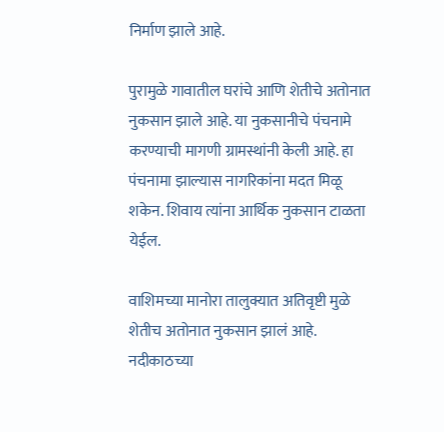निर्माण झाले आहे.

पुरामुळे गावातील घरांचे आणि शेतीचे अतोनात नुकसान झाले आहे. या नुकसानीचे पंचनामे करण्याची मागणी ग्रामस्थांनी केली आहे. हा पंचनामा झाल्यास नागरिकांना मदत मिळू शकेन. शिवाय त्यांना आर्थिक नुकसान टाळता येईल.

वाशिमच्या मानोरा तालुक्यात अतिवृष्टी मुळे शेतीच अतोनात नुकसान झालं आहे. नदीकाठच्या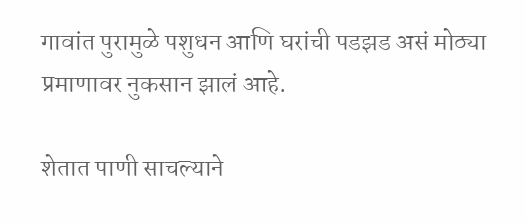गावांत पुरामुळे पशुधन आणि घरांची पडझड असं मोठ्या प्रमाणावर नुकसान झालं आहे.

शेतात पाणी साचल्याने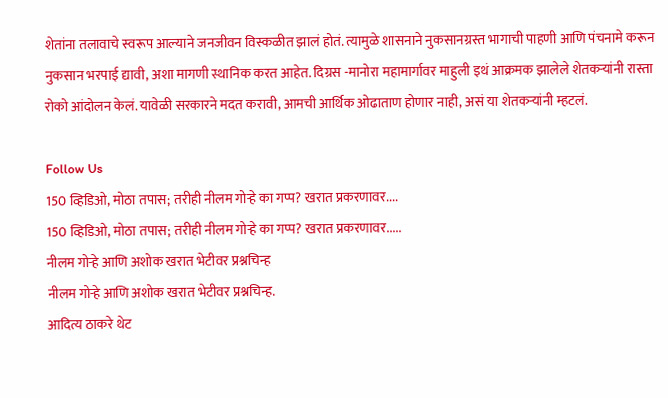शेतांना तलावाचे स्वरूप आल्याने जनजीवन विस्कळीत झालं होतं. त्यामुळे शासनाने नुकसानग्रस्त भागाची पाहणी आणि पंचनामे करून नुकसान भरपाई द्यावी, अशा मागणी स्थानिक करत आहेत. दिग्रस -मानोरा महामार्गावर माहुली इथं आक्रमक झालेले शेतकऱ्यांनी रास्ता रोको आंदोलन केलं. यावेळी सरकारने मदत करावी, आमची आर्थिक ओढाताण होणार नाही, असं या शेतकऱ्यांनी म्हटलं.

Follow Us
150 व्हिडिओ, मोठा तपास; तरीही नीलम गोऱ्हे का गप्प? खरात प्रकरणावर....
150 व्हिडिओ, मोठा तपास; तरीही नीलम गोऱ्हे का गप्प? खरात प्रकरणावर.....
नीलम गोऱ्हे आणि अशोक खरात भेटीवर प्रश्नचिन्ह
नीलम गोऱ्हे आणि अशोक खरात भेटीवर प्रश्नचिन्ह.
आदित्य ठाकरे थेट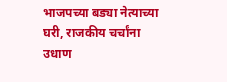भाजपच्या बड्या नेत्याच्या घरी, राजकीय चर्चांना उधाण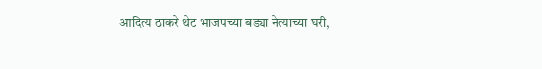आदित्य ठाकरे थेट भाजपच्या बड्या नेत्याच्या घरी,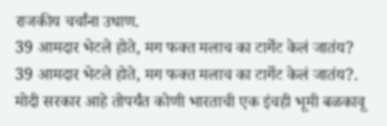राजकीय चर्चांना उधाण.
39 आमदार भेटले होते, मग फक्त मलाच का टार्गेट केलं जातंय?
39 आमदार भेटले होते, मग फक्त मलाच का टार्गेट केलं जातंय?.
मोदी सरकार आहे तोपर्यंत कोणी भारताची एक इंचही भूमी बळकावू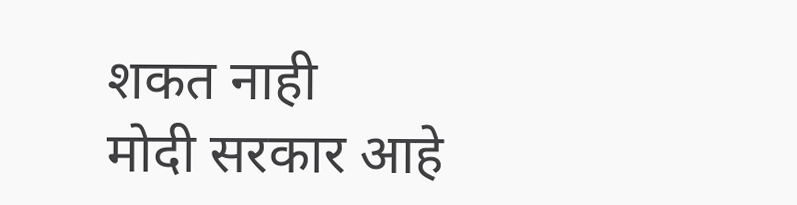शकत नाही
मोदी सरकार आहे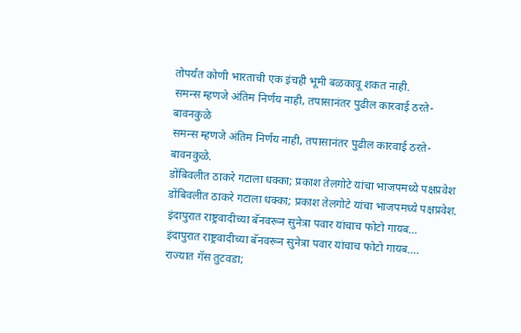तोपर्यंत कोणी भारताची एक इंचही भूमी बळकावू शकत नाही.
समन्स म्हणजे अंतिम निर्णय नाही, तपासानंतर पुढील कारवाई ठरते- बावनकुळे
समन्स म्हणजे अंतिम निर्णय नाही, तपासानंतर पुढील कारवाई ठरते- बावनकुळे.
डोंबिवलीत ठाकरे गटाला धक्का; प्रकाश तेलगोटे यांचा भाजपमध्ये पक्षप्रवेश
डोंबिवलीत ठाकरे गटाला धक्का; प्रकाश तेलगोटे यांचा भाजपमध्ये पक्षप्रवेश.
इंदापुरात राष्ट्रवादीच्या बॅनवरून सुनेत्रा पवार यांचाच फोटो गायब...
इंदापुरात राष्ट्रवादीच्या बॅनवरून सुनेत्रा पवार यांचाच फोटो गायब....
राज्यात गॅस तुटवडा;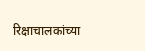रिक्षाचालकांच्या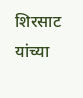शिरसाट यांच्या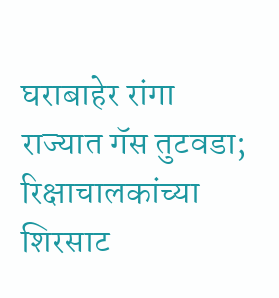घराबाहेर रांगा
राज्यात गॅस तुटवडा; रिक्षाचालकांच्या शिरसाट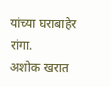यांच्या घराबाहेर रांगा.
अशोक खरात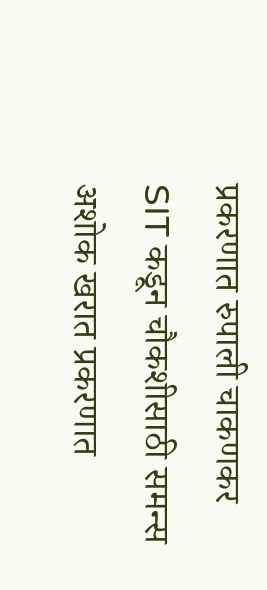प्रकरणात रुपाली चाकणकर SIT कडून चौकशीसाठी समन्स
अशोक खरात प्रकरणात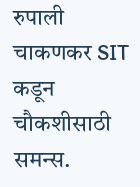रुपाली चाकणकर SIT कडून चौकशीसाठी समन्स.